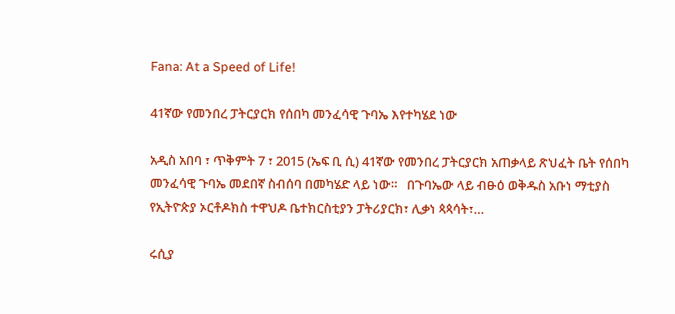Fana: At a Speed of Life!

41ኛው የመንበረ ፓትርያርክ የሰበካ መንፈሳዊ ጉባኤ እየተካሄደ ነው

አዲስ አበባ ፣ ጥቅምት 7 ፣ 2015 (ኤፍ ቢ ሲ) 41ኛው የመንበረ ፓትርያርክ አጠቃላይ ጽህፈት ቤት የሰበካ መንፈሳዊ ጉባኤ መደበኛ ስብሰባ በመካሄድ ላይ ነው።   በጉባኤው ላይ ብፁዕ ወቅዱስ አቡነ ማቲያስ የኢትዮጵያ ኦርቶዶክስ ተዋህዶ ቤተክርስቲያን ፓትሪያርክ፣ ሊቃነ ጳጳሳት፣…

ሩሲያ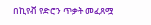በኪየቭ የድሮን ጥቃት መፈጸሟ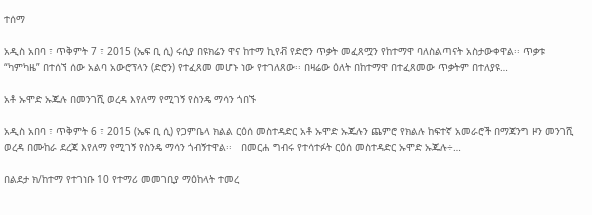ተሰማ

አዲስ አበባ ፣ ጥቅምት 7 ፣ 2015 (ኤፍ ቢ ሲ) ሩሲያ በዩክሬን ዋና ከተማ ኪየቭ የድሮን ጥቃት መፈጸሟን የከተማዋ ባለስልጣናት አስታውቀዋል፡፡ ጥቃቱ “ካምካዜ” በተሰኘ ሰው አልባ አውሮፕላን (ድሮን) የተፈጸመ መሆኑ ነው የተገለጸው፡፡ በዛሬው ዕለት በከተማዋ በተፈጸመው ጥቃትም በተለያዩ…

አቶ ኡሞድ ኡጁሉ በመንገሺ ወረዳ እየለማ የሚገኝ የስንዴ ማሳን ጎበኙ

አዲስ አበባ ፣ ጥቅምት 6 ፣ 2015 (ኤፍ ቢ ሲ) የጋምቤላ ክልል ርዕሰ መስተዳድር አቶ ኡሞድ ኡጁሉን ጨምሮ የክልሉ ከፍተኛ አመራሮች በማጃንግ ዞን መንገሺ ወረዳ በሙከራ ደረጃ እየለማ የሚገኝ የስንዴ ማሳን ጎብኝተዋል፡፡   በመርሐ ግብሩ የተሳተፉት ርዕሰ መስተዳድር ኡሞድ ኡጁሉ÷…

በልደታ ክ/ከተማ የተገነቡ 10 የተማሪ መመገቢያ ማዕከላት ተመረ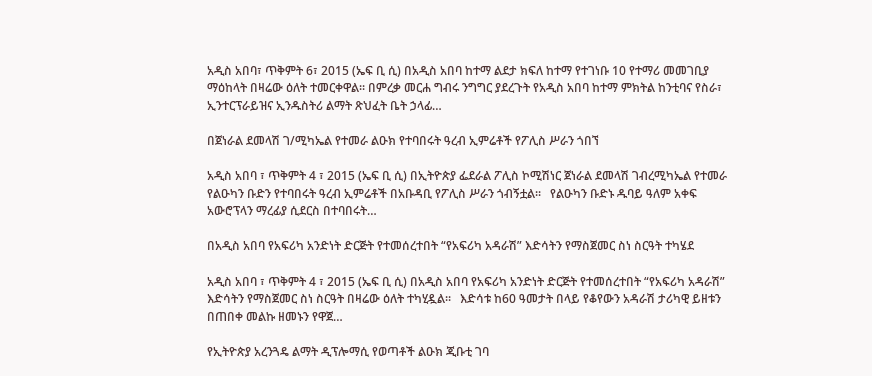አዲስ አበባ፣ ጥቅምት 6፣ 2015 (ኤፍ ቢ ሲ) በአዲስ አበባ ከተማ ልደታ ክፍለ ከተማ የተገነቡ 10 የተማሪ መመገቢያ ማዕከላት በዛሬው ዕለት ተመርቀዋል፡፡ በምረቃ መርሐ ግብሩ ንግግር ያደረጉት የአዲስ አበባ ከተማ ምክትል ከንቲባና የስራ፣ ኢንተርፕራይዝና ኢንዱስትሪ ልማት ጽህፈት ቤት ኃላፊ…

በጀነራል ደመላሽ ገ/ሚካኤል የተመራ ልዑክ የተባበሩት ዓረብ ኢምሬቶች የፖሊስ ሥራን ጎበኘ

አዲስ አበባ ፣ ጥቅምት 4 ፣ 2015 (ኤፍ ቢ ሲ) በኢትዮጵያ ፌደራል ፖሊስ ኮሚሽነር ጀነራል ደመላሽ ገብረሚካኤል የተመራ የልዑካን ቡድን የተባበሩት ዓረብ ኢምሬቶች በአቡዳቢ የፖሊስ ሥራን ጎብኝቷል፡፡   የልዑካን ቡድኑ ዱባይ ዓለም አቀፍ አውሮፕላን ማረፊያ ሲደርስ በተባበሩት…

በአዲስ አበባ የአፍሪካ አንድነት ድርጅት የተመሰረተበት “የአፍሪካ አዳራሽ” እድሳትን የማስጀመር ስነ ስርዓት ተካሄደ

አዲስ አበባ ፣ ጥቅምት 4 ፣ 2015 (ኤፍ ቢ ሲ) በአዲስ አበባ የአፍሪካ አንድነት ድርጅት የተመሰረተበት “የአፍሪካ አዳራሽ” እድሳትን የማስጀመር ስነ ስርዓት በዛሬው ዕለት ተካሂዷል፡፡   እድሳቱ ከ60 ዓመታት በላይ የቆየውን አዳራሽ ታሪካዊ ይዘቱን በጠበቀ መልኩ ዘመኑን የዋጀ…

የኢትዮጵያ አረንጓዴ ልማት ዲፕሎማሲ የወጣቶች ልዑክ ጂቡቲ ገባ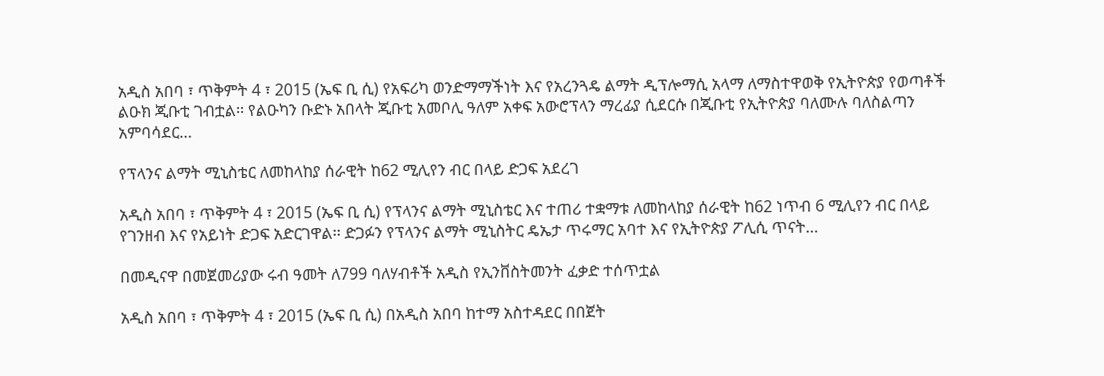አዲስ አበባ ፣ ጥቅምት 4 ፣ 2015 (ኤፍ ቢ ሲ) የአፍሪካ ወንድማማችነት እና የአረንጓዴ ልማት ዲፕሎማሲ አላማ ለማስተዋወቅ የኢትዮጵያ የወጣቶች ልዑክ ጂቡቲ ገብቷል፡፡ የልዑካን ቡድኑ አበላት ጂቡቲ አመቦሊ ዓለም አቀፍ አውሮፕላን ማረፊያ ሲደርሱ በጂቡቲ የኢትዮጵያ ባለሙሉ ባለስልጣን አምባሳደር…

የፕላንና ልማት ሚኒስቴር ለመከላከያ ሰራዊት ከ62 ሚሊየን ብር በላይ ድጋፍ አደረገ

አዲስ አበባ ፣ ጥቅምት 4 ፣ 2015 (ኤፍ ቢ ሲ) የፕላንና ልማት ሚኒስቴር እና ተጠሪ ተቋማቱ ለመከላከያ ሰራዊት ከ62 ነጥብ 6 ሚሊየን ብር በላይ የገንዘብ እና የአይነት ድጋፍ አድርገዋል፡፡ ድጋፉን የፕላንና ልማት ሚኒስትር ዴኤታ ጥሩማር አባተ እና የኢትዮጵያ ፖሊሲ ጥናት…

በመዲናዋ በመጀመሪያው ሩብ ዓመት ለ799 ባለሃብቶች አዲስ የኢንቨስትመንት ፈቃድ ተሰጥቷል

አዲስ አበባ ፣ ጥቅምት 4 ፣ 2015 (ኤፍ ቢ ሲ) በአዲስ አበባ ከተማ አስተዳደር በበጀት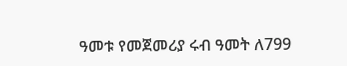ዓመቱ የመጀመሪያ ሩብ ዓመት ለ799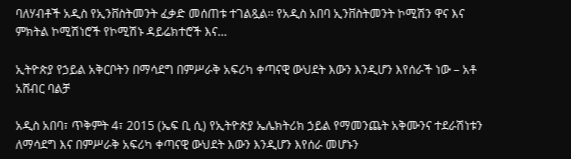ባለሃብቶች አዲስ የኢንቨስትመንት ፈቃድ መሰጠቱ ተገልጿል፡፡ የአዲስ አበባ ኢንቨስትመንት ኮሚሽን ዋና እና ምክትል ኮሚሽነሮች የኮሚሽኑ ዳይሬክተሮች እና…

ኢትዮጵያ የኃይል አቅርቦትን በማሳደግ በምሥራቅ አፍሪካ ቀጣናዊ ውህደት እውን እንዲሆን እየሰራች ነው – አቶ አሸብር ባልቻ

አዲስ አበባ፣ ጥቅምት 4፣ 2015 (ኤፍ ቢ ሲ) የኢትዮጵያ ኤሌክትሪክ ኃይል የማመንጨት አቅሙንና ተደራሽነቱን ለማሳደግ እና በምሥራቅ አፍሪካ ቀጣናዊ ውህደት እውን እንዲሆን እየሰራ መሆኑን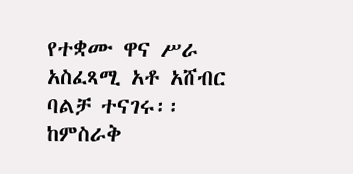የተቋሙ ዋና ሥራ አስፈጻሚ አቶ አሸብር ባልቻ ተናገሩ፡፡ ከምስራቅ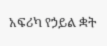አፍሪካ የኃይል ቋት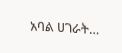አባል ሀገራት…